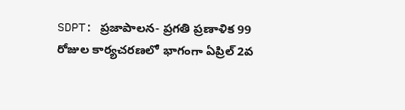SDPT: ప్రజాపాలన- ప్రగతి ప్రణాళిక 99 రోజుల కార్యచరణలో భాగంగా ఏప్రిల్ 2వ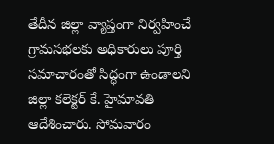తేదీన జిల్లా వ్యాప్తంగా నిర్వహించే గ్రామసభలకు అధికారులు పూర్తి సమాచారంతో సిద్ధంగా ఉండాలని జిల్లా కలెక్టర్ కే. హైమావతి ఆదేశించారు. సోమవారం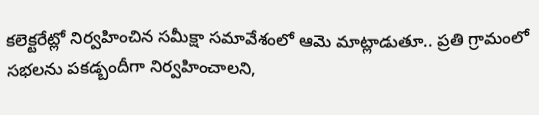కలెక్టరేట్లో నిర్వహించిన సమీక్షా సమావేశంలో ఆమె మాట్లాడుతూ.. ప్రతి గ్రామంలో సభలను పకడ్బందీగా నిర్వహించాలని,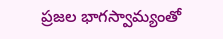ప్రజల భాగస్వామ్యంతో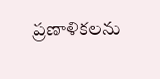ప్రణాళికలను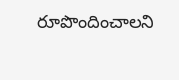రూపొందించాలని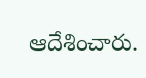ఆదేశించారు.